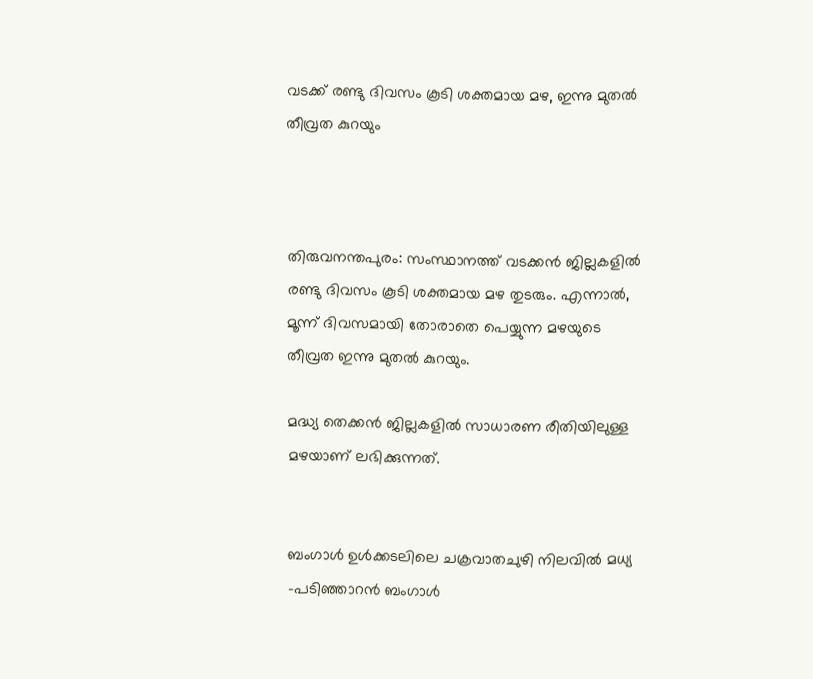വടക്ക് രണ്ടു ദിവസം കൂടി ശക്തമായ മഴ, ഇന്നു മുതല്‍ തീവ്രത കുറയും



തിരുവനന്തപുരം: സംസ്ഥാനത്ത് വടക്കൻ ജില്ലകളില്‍ രണ്ടു ദിവസം കൂടി ശക്തമായ മഴ തുടരും. എന്നാല്‍, മൂന്ന് ദിവസമായി തോരാതെ പെയ്യുന്ന മഴയുടെ തീവ്രത ഇന്നു മുതല്‍ കുറയും.

മദ്ധ്യ തെക്കൻ ജില്ലകളില്‍ സാധാരണ രീതിയിലുള്ള മഴയാണ് ലഭിക്കുന്നത്.


ബംഗാള്‍ ഉള്‍ക്കടലിലെ ചക്രവാതചുഴി നിലവില്‍ മധ്യ -പടിഞ്ഞാറൻ ബംഗാള്‍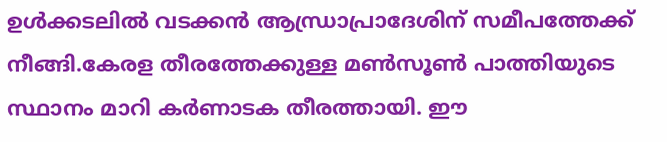ഉള്‍ക്കടലില്‍ വടക്കൻ ആന്ധ്രാപ്രാദേശിന്‌ സമീപത്തേക്ക് നീങ്ങി.കേരള തീരത്തേക്കുള്ള മണ്‍സൂണ്‍ പാത്തിയുടെ സ്ഥാനം മാറി കര്‍ണാടക തീരത്തായി. ഈ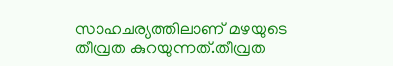സാഹചര്യത്തിലാണ് മഴയുടെ തീവ്രത കുറയുന്നത്.തീവ്രത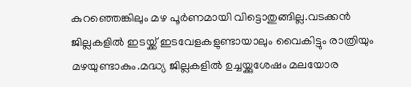കുറഞ്ഞെങ്കിലും മഴ പൂര്‍ണമായി വിട്ടൊതുങ്ങില്ല.വടക്കൻ ജില്ലകളില്‍ ഇടയ്ക്ക് ഇടവേളകളുണ്ടായാലും വൈകിട്ടും രാത്രിയും മഴയുണ്ടാകും.മദ്ധ്യ ജില്ലകളില്‍ ഉച്ചയ്ക്കുശേഷം മലയോര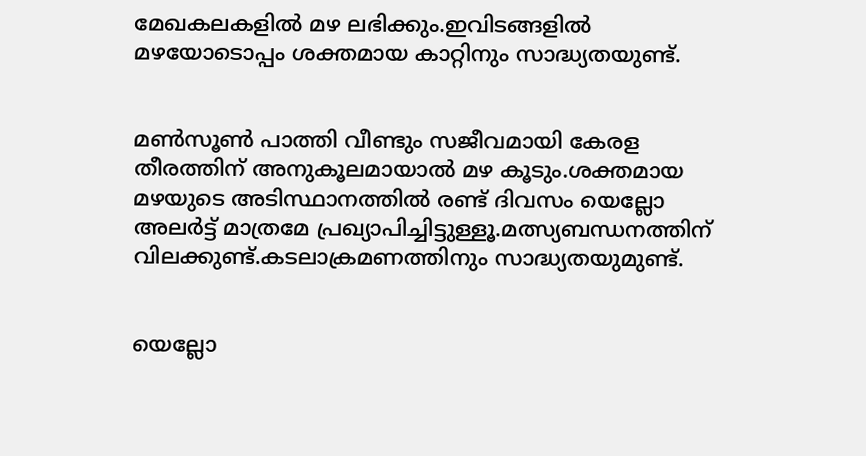മേഖകലകളില്‍ മഴ ലഭിക്കും.ഇവിടങ്ങളില്‍ മഴയോടൊപ്പം ശക്തമായ കാറ്റിനും സാദ്ധ്യതയുണ്ട്.


മണ്‍സൂണ്‍ പാത്തി വീണ്ടും സജീവമായി കേരള തീരത്തിന് അനുകൂലമായാല്‍ മഴ കൂടും.ശക്തമായ മഴയുടെ അടിസ്ഥാനത്തില്‍ രണ്ട് ദിവസം യെല്ലോ അലര്‍ട്ട് മാത്രമേ പ്രഖ്യാപിച്ചിട്ടുള്ളൂ.മത്സ്യബന്ധനത്തിന് വിലക്കുണ്ട്.കടലാക്രമണത്തിനും സാദ്ധ്യതയുമുണ്ട്.


യെല്ലോ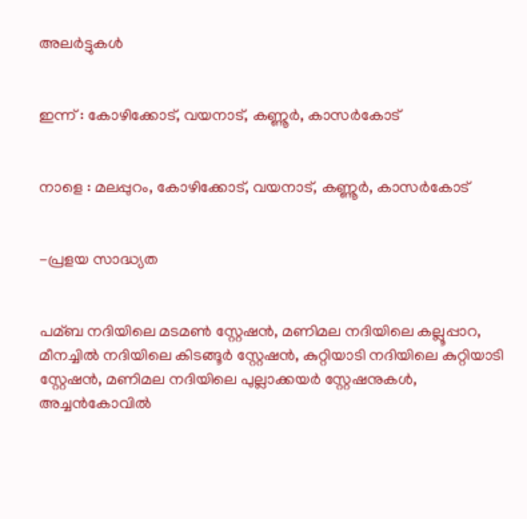അലര്‍ട്ടുകള്‍


ഇന്ന് : കോഴിക്കോട്, വയനാട്, കണ്ണൂര്‍, കാസര്‍കോട്


നാളെ : മലപ്പുറം, കോഴിക്കോട്, വയനാട്, കണ്ണൂര്‍, കാസര്‍കോട്


-പ്രളയ സാദ്ധ്യത


പമ്ബ നദിയിലെ മടമണ്‍ സ്റ്റേഷൻ, മണിമല നദിയിലെ കല്ലൂപ്പാറ, മീനച്ചില്‍ നദിയിലെ കിടങ്ങൂര്‍ സ്റ്റേഷൻ, കുറ്റിയാടി നദിയിലെ കുറ്റിയാടി സ്റ്റേഷൻ, മണിമല നദിയിലെ പുല്ലാക്കയര്‍ സ്റ്റേഷനുകള്‍, അച്ചൻകോവില്‍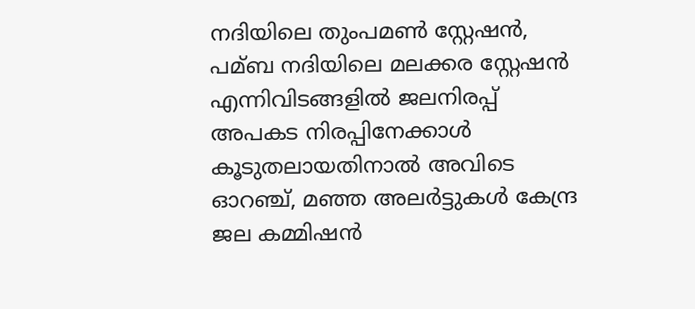നദിയിലെ തുംപമണ്‍ സ്റ്റേഷൻ, പമ്ബ നദിയിലെ മലക്കര സ്റ്റേഷൻ എന്നിവിടങ്ങളില്‍ ജലനിരപ്പ് അപകട നിരപ്പിനേക്കാള്‍ കൂടുതലായതിനാല്‍ അവിടെ ഓറഞ്ച്, മഞ്ഞ അലര്‍ട്ടുകള്‍ കേന്ദ്ര ജല കമ്മിഷൻ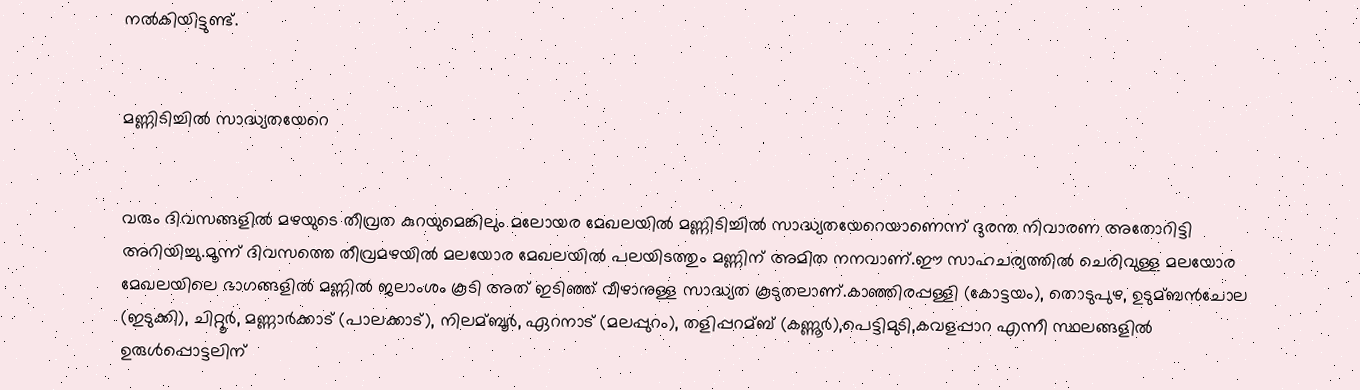നല്‍കിയിട്ടുണ്ട്.


മണ്ണിടിച്ചില്‍ സാദ്ധ്യതയേറെ


വരും ദിവസങ്ങളില്‍ മഴയുടെ തീവ്രത കുറയുമെങ്കിലും മലോയര മേഖലയില്‍ മണ്ണിടിച്ചില്‍ സാദ്ധ്യതയേറെയാണെന്ന് ദുരന്ത നിവാരണ അതോറിട്ടി അറിയിച്ചു.മൂന്ന് ദിവസത്തെ തീവ്രമഴയില്‍ മലയോര മേഖലയില്‍ പലയിടത്തും മണ്ണിന് അമിത നനവാണ്.ഈ സാഹചര്യത്തില്‍ ചെരിവുള്ള മലയോര മേഖലയിലെ ഭാഗങ്ങളില്‍ മണ്ണില്‍ ജലാംശം കൂടി അത് ഇടിഞ്ഞ് വീഴാനുള്ള സാദ്ധ്യത കൂടുതലാണ്.കാഞ്ഞിരപ്പള്ളി (കോട്ടയം), തൊടുപുഴ, ഉടുമ്ബൻചോല (ഇടുക്കി), ചിറ്റൂര്‍, മണ്ണാര്‍ക്കാട് (പാലക്കാട്), നിലമ്ബൂര്‍, ഏറനാട് (മലപ്പുറം), തളിപ്പറമ്ബ് (കണ്ണൂര്‍),പെട്ടിമുടി,കവളപ്പാറ എന്നീ സ്ഥലങ്ങളില്‍ ഉരുള്‍പ്പൊട്ടലിന്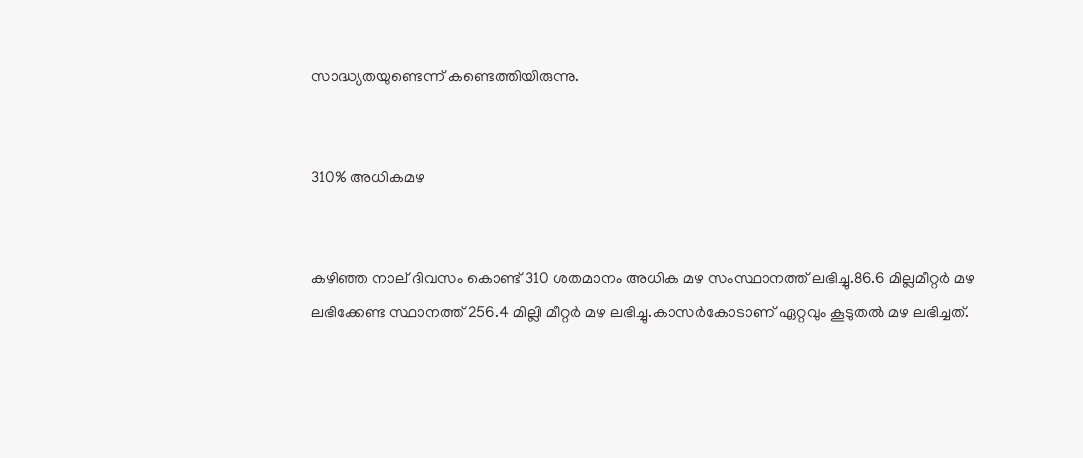സാദ്ധ്യതയുണ്ടെന്ന് കണ്ടെത്തിയിരുന്നു.


310% അധികമഴ


കഴിഞ്ഞ നാല് ദിവസം കൊണ്ട് 310 ശതമാനം അധിക മഴ സംസ്ഥാനത്ത് ലഭിച്ചു.86.6 മില്ലമീറ്റര്‍ മഴ ലഭിക്കേണ്ട സ്ഥാനത്ത് 256.4 മില്ലി മീറ്റര്‍ മഴ ലഭിച്ചു.കാസര്‍കോടാണ് ഏറ്റവും കൂടുതല്‍ മഴ ലഭിച്ചത്.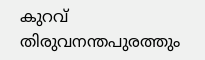കുറവ് തിരുവനന്തപുരത്തും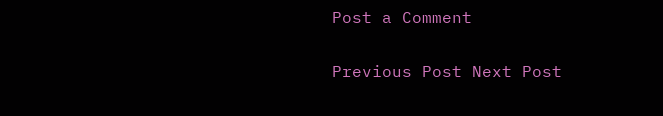Post a Comment

Previous Post Next Post